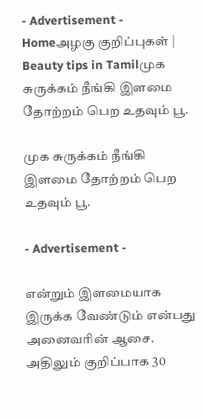- Advertisement -
Homeஅழகு குறிப்புகள் | Beauty tips in Tamilமுக சுருக்கம் நீங்கி இளமை தோற்றம் பெற உதவும் பூ.

முக சுருக்கம் நீங்கி இளமை தோற்றம் பெற உதவும் பூ.

- Advertisement -

என்றும் இளமையாக இருக்க வேண்டும் என்பது அனைவரின் ஆசை. அதிலும் குறிப்பாக 30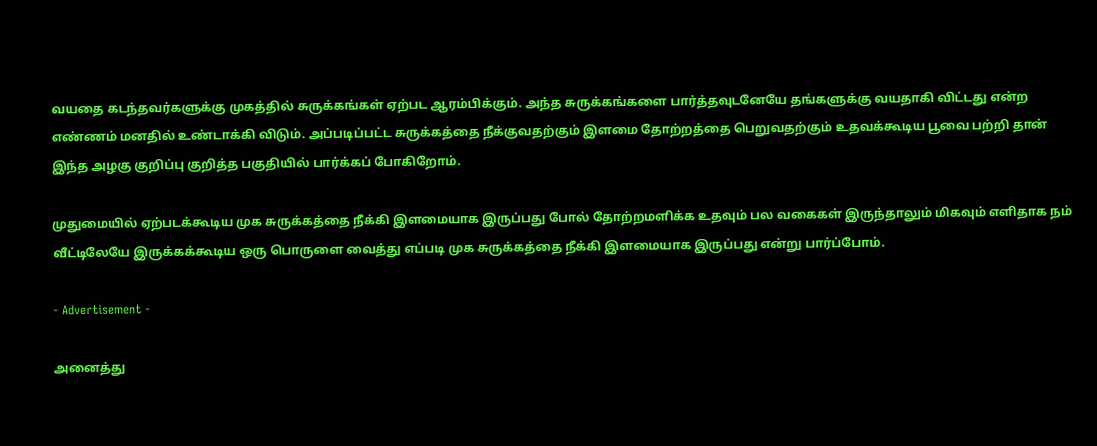வயதை கடந்தவர்களுக்கு முகத்தில் சுருக்கங்கள் ஏற்பட ஆரம்பிக்கும். அந்த சுருக்கங்களை பார்த்தவுடனேயே தங்களுக்கு வயதாகி விட்டது என்ற எண்ணம் மனதில் உண்டாக்கி விடும். அப்படிப்பட்ட சுருக்கத்தை நீக்குவதற்கும் இளமை தோற்றத்தை பெறுவதற்கும் உதவக்கூடிய பூவை பற்றி தான் இந்த அழகு குறிப்பு குறித்த பகுதியில் பார்க்கப் போகிறோம்.

முதுமையில் ஏற்படக்கூடிய முக சுருக்கத்தை நீக்கி இளமையாக இருப்பது போல் தோற்றமளிக்க உதவும் பல வகைகள் இருந்தாலும் மிகவும் எளிதாக நம் வீட்டிலேயே இருக்கக்கூடிய ஒரு பொருளை வைத்து எப்படி முக சுருக்கத்தை நீக்கி இளமையாக இருப்பது என்று பார்ப்போம்.

- Advertisement -

அனைத்து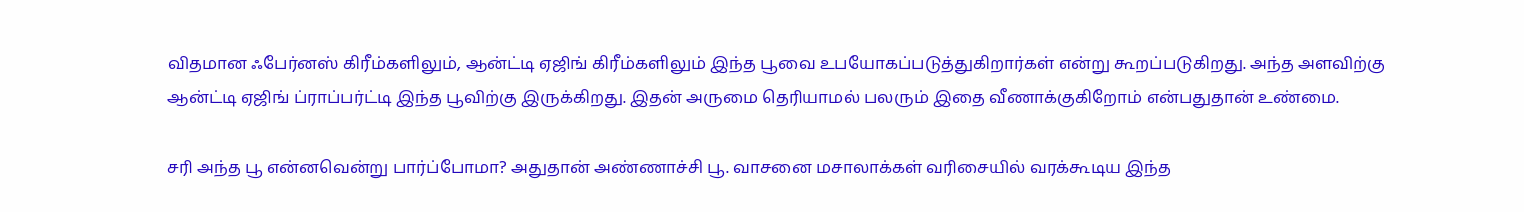விதமான ஃபேர்னஸ் கிரீம்களிலும், ஆன்ட்டி ஏஜிங் கிரீம்களிலும் இந்த பூவை உபயோகப்படுத்துகிறார்கள் என்று கூறப்படுகிறது. அந்த அளவிற்கு ஆன்ட்டி ஏஜிங் ப்ராப்பர்ட்டி இந்த பூவிற்கு இருக்கிறது. இதன் அருமை தெரியாமல் பலரும் இதை வீணாக்குகிறோம் என்பதுதான் உண்மை.

சரி அந்த பூ என்னவென்று பார்ப்போமா? அதுதான் அண்ணாச்சி பூ. வாசனை மசாலாக்கள் வரிசையில் வரக்கூடிய இந்த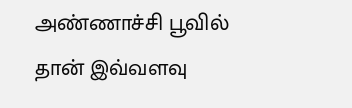அண்ணாச்சி பூவில் தான் இவ்வளவு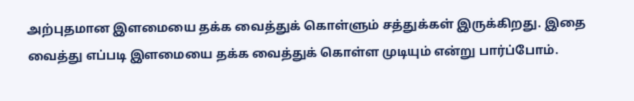அற்புதமான இளமையை தக்க வைத்துக் கொள்ளும் சத்துக்கள் இருக்கிறது. இதை வைத்து எப்படி இளமையை தக்க வைத்துக் கொள்ள முடியும் என்று பார்ப்போம்.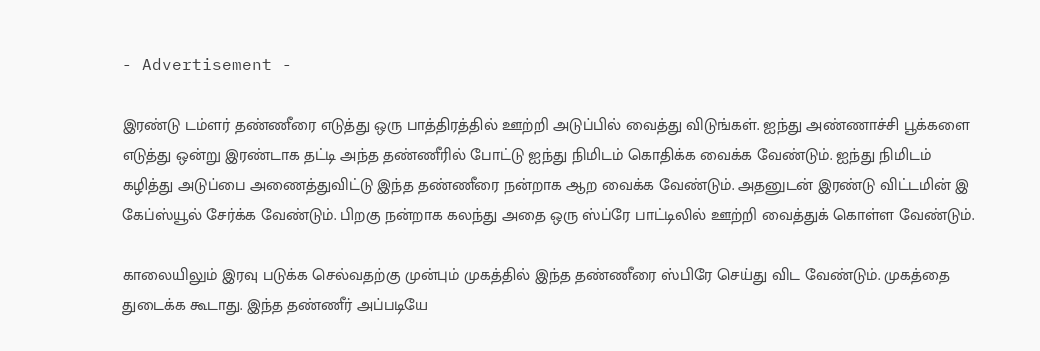- Advertisement -

இரண்டு டம்ளர் தண்ணீரை எடுத்து ஒரு பாத்திரத்தில் ஊற்றி அடுப்பில் வைத்து விடுங்கள். ஐந்து அண்ணாச்சி பூக்களை எடுத்து ஒன்று இரண்டாக தட்டி அந்த தண்ணீரில் போட்டு ஐந்து நிமிடம் கொதிக்க வைக்க வேண்டும். ஐந்து நிமிடம் கழித்து அடுப்பை அணைத்துவிட்டு இந்த தண்ணீரை நன்றாக ஆற வைக்க வேண்டும். அதனுடன் இரண்டு விட்டமின் இ கேப்ஸ்யூல் சேர்க்க வேண்டும். பிறகு நன்றாக கலந்து அதை ஒரு ஸ்ப்ரே பாட்டிலில் ஊற்றி வைத்துக் கொள்ள வேண்டும்.

காலையிலும் இரவு படுக்க செல்வதற்கு முன்பும் முகத்தில் இந்த தண்ணீரை ஸ்பிரே செய்து விட வேண்டும். முகத்தை துடைக்க கூடாது. இந்த தண்ணீர் அப்படியே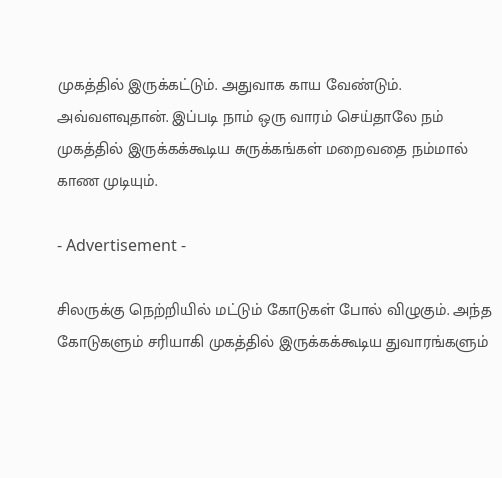முகத்தில் இருக்கட்டும். அதுவாக காய வேண்டும். அவ்வளவுதான். இப்படி நாம் ஒரு வாரம் செய்தாலே நம் முகத்தில் இருக்கக்கூடிய சுருக்கங்கள் மறைவதை நம்மால் காண முடியும்.

- Advertisement -

சிலருக்கு நெற்றியில் மட்டும் கோடுகள் போல் விழுகும். அந்த கோடுகளும் சரியாகி முகத்தில் இருக்கக்கூடிய துவாரங்களும்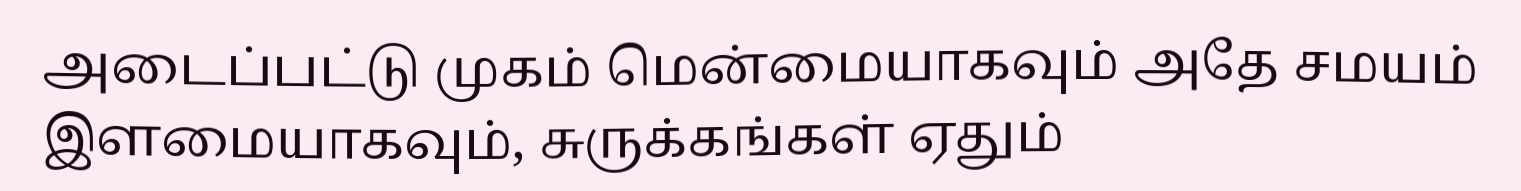அடைப்பட்டு முகம் மென்மையாகவும் அதே சமயம் இளமையாகவும், சுருக்கங்கள் ஏதும்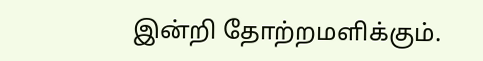இன்றி தோற்றமளிக்கும்.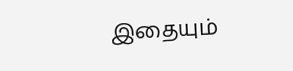இதையும்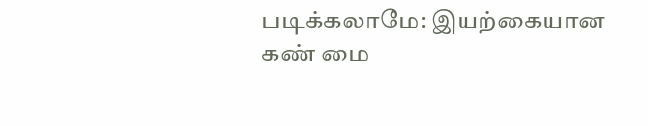படிக்கலாமே: இயற்கையான கண் மை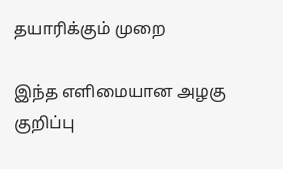தயாரிக்கும் முறை

இந்த எளிமையான அழகு குறிப்பு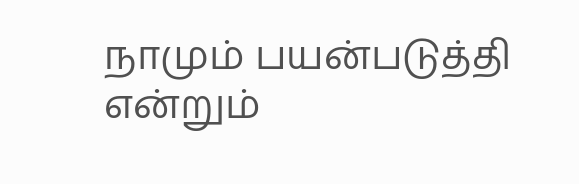நாமும் பயன்படுத்தி என்றும்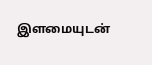இளமையுடன்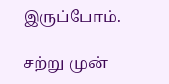இருப்போம்.

சற்று முன்